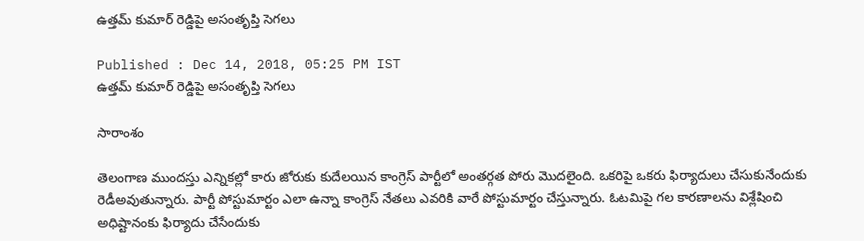ఉత్తమ్ కుమార్ రెడ్డిపై అసంతృప్తి సెగలు

Published : Dec 14, 2018, 05:25 PM IST
ఉత్తమ్ కుమార్ రెడ్డిపై అసంతృప్తి సెగలు

సారాంశం

తెలంగాణ ముందస్తు ఎన్నికల్లో కారు జోరుకు కుదేలయిన కాంగ్రెస్ పార్టీలో అంతర్గత పోరు మెుదలైంది. ఒకరిపై ఒకరు ఫిర్యాదులు చేసుకునేందుకు రెడీఅవుతున్నారు. పార్టీ పోస్టుమార్టం ఎలా ఉన్నా కాంగ్రెస్ నేతలు ఎవరికి వారే పోస్టుమార్టం చేస్తున్నారు. ఓటమిపై గల కారణాలను విశ్లేషించి అధిష్టానంకు ఫిర్యాదు చేసేందుకు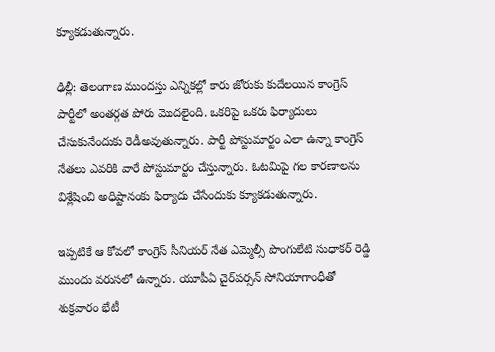క్యూకడుతున్నారు.

ఢిల్లీ: తెలంగాణ ముందస్తు ఎన్నికల్లో కారు జోరుకు కుదేలయిన కాంగ్రెస్ పార్టీలో అంతర్గత పోరు మెుదలైంది. ఒకరిపై ఒకరు ఫిర్యాదులు చేసుకునేందుకు రెడీఅవుతున్నారు. పార్టీ పోస్టుమార్టం ఎలా ఉన్నా కాంగ్రెస్ నేతలు ఎవరికి వారే పోస్టుమార్టం చేస్తున్నారు. ఓటమిపై గల కారణాలను విశ్లేషించి అధిష్టానంకు ఫిర్యాదు చేసేందుకు క్యూకడుతున్నారు.

ఇప్పటికే ఆ కోవలో కాంగ్రెస్ సీనియర్ నేత ఎమ్మెల్సీ పొంగులేటి సుధాకర్ రెడ్డి ముందు వరుసలో ఉన్నారు. యూపీఏ చైర్‌పర్సన్ సోనియాగాంధీతో శుక్రవారం భేటీ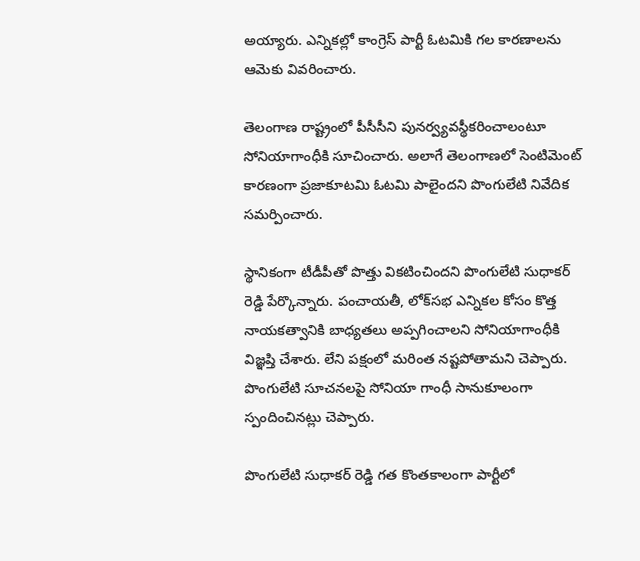అయ్యారు. ఎన్నికల్లో కాంగ్రెస్ పార్టీ ఓటమికి గల కారణాలను ఆమెకు వివరించారు.

తెలంగాణ రాష్ట్రంలో పీసీసీని పునర్వ్యవస్థీకరించాలంటూ సోనియాగాంధీకి సూచించారు. అలాగే తెలంగాణలో సెంటిమెంట్‌ కారణంగా ప్రజాకూటమి ఓటమి పాలైందని పొంగులేటి నివేదిక సమర్పించారు.

స్థానికంగా టీడీపీతో పొత్తు వికటించిందని పొంగులేటి సుధాకర్ రెడ్డి పేర్కొన్నారు. పంచాయతీ, లోక్‌సభ ఎన్నికల కోసం కొత్త నాయకత్వానికి బాధ్యతలు అప్పగించాలని సోనియాగాంధీకి  విజ్ఞప్తి చేశారు. లేని పక్షంలో మరింత నష్టపోతామని చెప్పారు. పొంగులేటి సూచనలపై సోనియా గాంధీ సానుకూలంగా స్పందించినట్లు చెప్పారు.

పొంగులేటి సుధాకర్ రెడ్డి గత కొంతకాలంగా పార్టీలో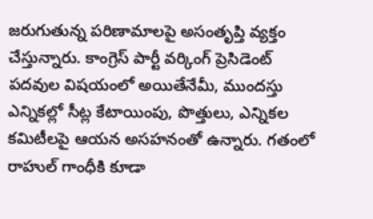జరుగుతున్న పరిణామాలపై అసంతృప్తి వ్యక్తం చేస్తున్నారు. కాంగ్రెస్ పార్టీ వర్కింగ్ ప్రెసిడెంట్ పదవుల విషయంలో అయితేనేమీ, ముందస్తు ఎన్నికల్లో సీట్ల కేటాయింపు, పొత్తులు, ఎన్నికల కమిటీలపై ఆయన అసహనంతో ఉన్నారు. గతంలో రాహుల్ గాంధీకి కూడా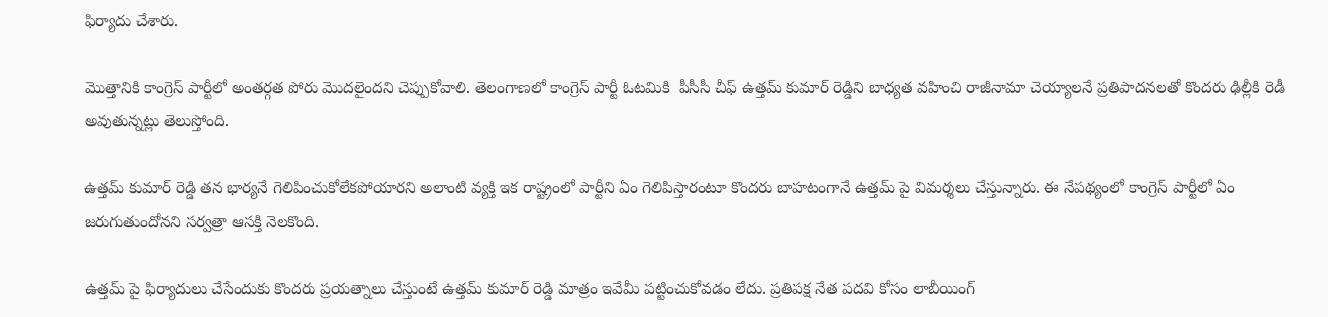ఫిర్యాదు చేశారు.

మెుత్తానికి కాంగ్రెస్ పార్టీలో అంతర్గత పోరు మెుదలైందని చెప్పుకోవాలి. తెలంగాణలో కాంగ్రెస్ పార్టీ ఓటమికి  పీసీసీ చీఫ్ ఉత్తమ్ కుమార్ రెడ్డిని బాధ్యత వహించి రాజీనామా చెయ్యాలనే ప్రతిపాదనలతో కొందరు ఢిల్లీకి రెడీ అవుతున్నట్లు తెలుస్తోంది.

ఉత్తమ్ కుమార్ రెడ్డి తన భార్యనే గెలిపించుకోలేకపోయారని అలాంటి వ్యక్తి ఇక రాష్ట్రంలో పార్టీని ఏం గెలిపిస్తారంటూ కొందరు బాహటంగానే ఉత్తమ్ పై విమర్శలు చేస్తున్నారు. ఈ నేపథ్యంలో కాంగ్రెస్ పార్టీలో ఏం జరుగుతుందోనని సర్వత్రా ఆసక్తి నెలకొంది.

ఉత్తమ్ పై ఫిర్యాదులు చేసేందుకు కొందరు ప్రయత్నాలు చేస్తుంటే ఉత్తమ్ కుమార్ రెడ్డి మాత్రం ఇవేమీ పట్టించుకోవడం లేదు. ప్రతిపక్ష నేత పదవి కోసం లాబీయింగ్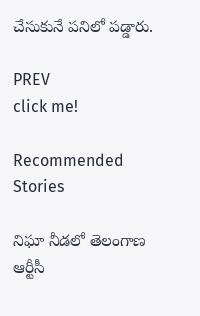చేసుకునే పనిలో పడ్డారు.

PREV
click me!

Recommended Stories

నిఘా నీడలో తెలంగాణ ఆర్టీసీ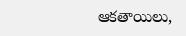ఆకతాయిలు,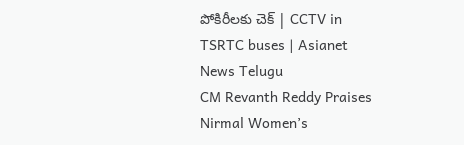పోకిరీలకు చెక్ | CCTV in TSRTC buses | Asianet News Telugu
CM Revanth Reddy Praises Nirmal Women’s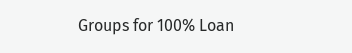Groups for 100% Loan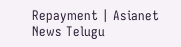Repayment | Asianet News Telugu